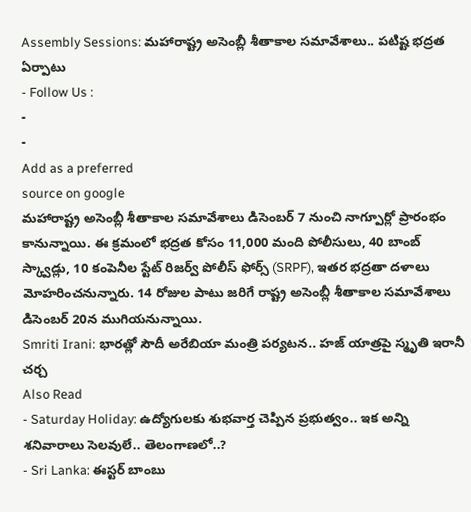Assembly Sessions: మహారాష్ట్ర అసెంబ్లీ శీతాకాల సమావేశాలు.. పటిష్ట భద్రత ఏర్పాటు
- Follow Us :
-
-
Add as a preferred
source on google
మహారాష్ట్ర అసెంబ్లీ శీతాకాల సమావేశాలు డిసెంబర్ 7 నుంచి నాగ్పూర్లో ప్రారంభం కానున్నాయి. ఈ క్రమంలో భద్రత కోసం 11,000 మంది పోలీసులు, 40 బాంబ్ స్క్వాడ్లు, 10 కంపెనీల స్టేట్ రిజర్వ్ పోలీస్ ఫోర్స్ (SRPF), ఇతర భద్రతా దళాలు మోహరించనున్నారు. 14 రోజుల పాటు జరిగే రాష్ట్ర అసెంబ్లీ శీతాకాల సమావేశాలు డిసెంబర్ 20న ముగియనున్నాయి.
Smriti Irani: భారత్లో సౌదీ అరేబియా మంత్రి పర్యటన.. హజ్ యాత్రపై స్మృతి ఇరానీ చర్చ
Also Read
- Saturday Holiday: ఉద్యోగులకు శుభవార్త చెప్పిన ప్రభుత్వం.. ఇక అన్ని శనివారాలు సెలవులే.. తెలంగాణలో..?
- Sri Lanka: ఈస్టర్ బాంబు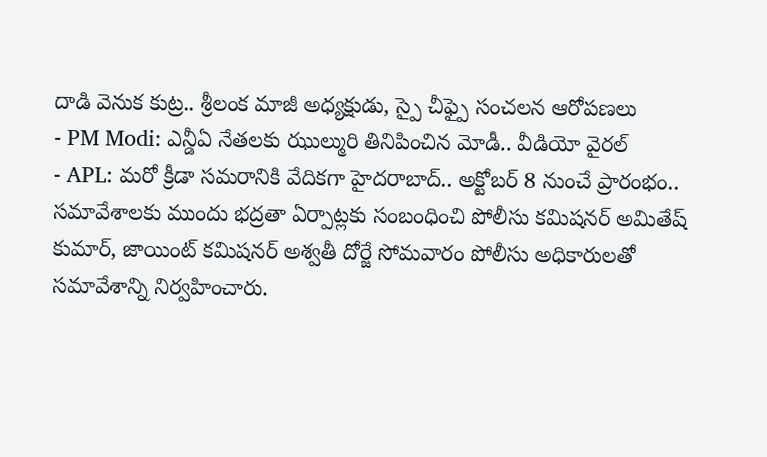దాడి వెనుక కుట్ర.. శ్రీలంక మాజీ అధ్యక్షుడు, స్పై చీఫ్పై సంచలన ఆరోపణలు
- PM Modi: ఎన్డీఏ నేతలకు ఝుల్మురి తినిపించిన మోడీ.. వీడియో వైరల్
- APL: మరో క్రీడా సమరానికి వేదికగా హైదరాబాద్.. అక్టోబర్ 8 నుంచే ప్రారంభం..
సమావేశాలకు ముందు భద్రతా ఏర్పాట్లకు సంబంధించి పోలీసు కమిషనర్ అమితేష్ కుమార్, జాయింట్ కమిషనర్ అశ్వతీ దోర్జే సోమవారం పోలీసు అధికారులతో సమావేశాన్ని నిర్వహించారు.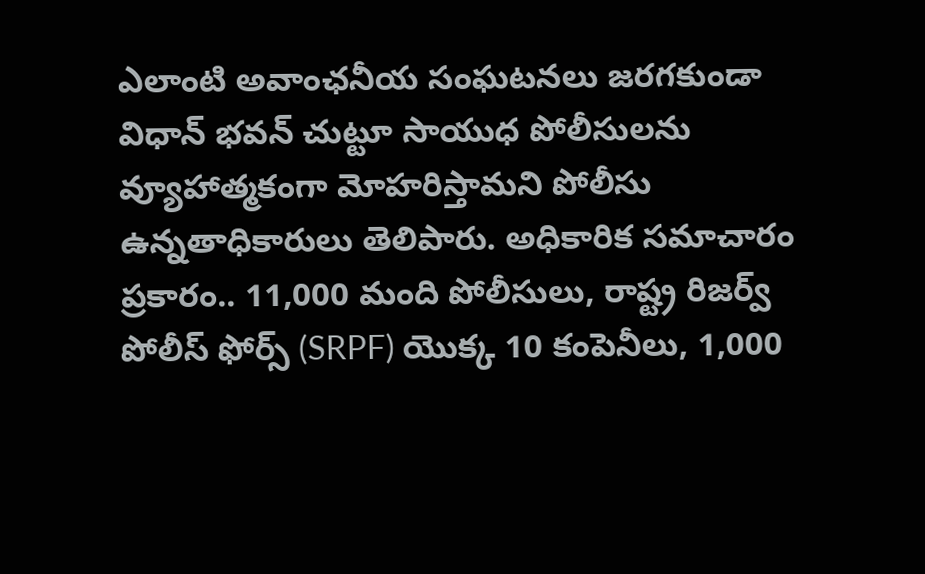ఎలాంటి అవాంఛనీయ సంఘటనలు జరగకుండా విధాన్ భవన్ చుట్టూ సాయుధ పోలీసులను వ్యూహాత్మకంగా మోహరిస్తామని పోలీసు ఉన్నతాధికారులు తెలిపారు. అధికారిక సమాచారం ప్రకారం.. 11,000 మంది పోలీసులు, రాష్ట్ర రిజర్వ్ పోలీస్ ఫోర్స్ (SRPF) యొక్క 10 కంపెనీలు, 1,000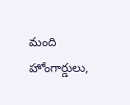మంది హోంగార్డులు,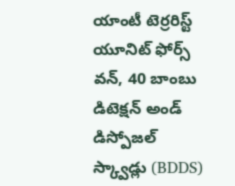యాంటీ టెర్రరిస్ట్ యూనిట్ ఫోర్స్ వన్, 40 బాంబు డిటెక్షన్ అండ్ డిస్పోజల్ స్క్వాడ్లు (BDDS)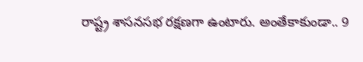రాష్ట్ర శాసనసభ రక్షణగా ఉంటారు. అంతేకాకుండా.. 9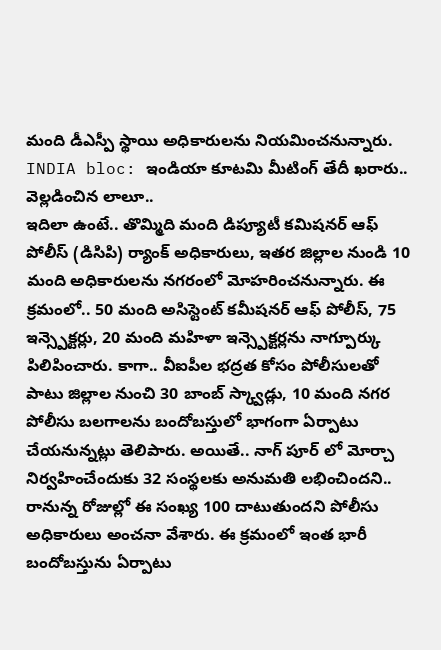మంది డీఎస్పీ స్థాయి అధికారులను నియమించనున్నారు.
INDIA bloc: ఇండియా కూటమి మీటింగ్ తేదీ ఖరారు.. వెల్లడించిన లాలూ..
ఇదిలా ఉంటే.. తొమ్మిది మంది డిప్యూటీ కమిషనర్ ఆఫ్ పోలీస్ (డిసిపి) ర్యాంక్ అధికారులు, ఇతర జిల్లాల నుండి 10 మంది అధికారులను నగరంలో మోహరించనున్నారు. ఈ క్రమంలో.. 50 మంది అసిస్టెంట్ కమీషనర్ ఆఫ్ పోలీస్, 75 ఇన్స్పెక్టర్లు, 20 మంది మహిళా ఇన్స్పెక్టర్లను నాగ్పూర్కు పిలిపించారు. కాగా.. వీఐపీల భద్రత కోసం పోలీసులతో పాటు జిల్లాల నుంచి 30 బాంబ్ స్క్వాడ్లు, 10 మంది నగర పోలీసు బలగాలను బందోబస్తులో భాగంగా ఏర్పాటు చేయనున్నట్లు తెలిపారు. అయితే.. నాగ్ పూర్ లో మోర్చా నిర్వహించేందుకు 32 సంస్థలకు అనుమతి లభించిందని.. రానున్న రోజుల్లో ఈ సంఖ్య 100 దాటుతుందని పోలీసు అధికారులు అంచనా వేశారు. ఈ క్రమంలో ఇంత భారీ బందోబస్తును ఏర్పాటు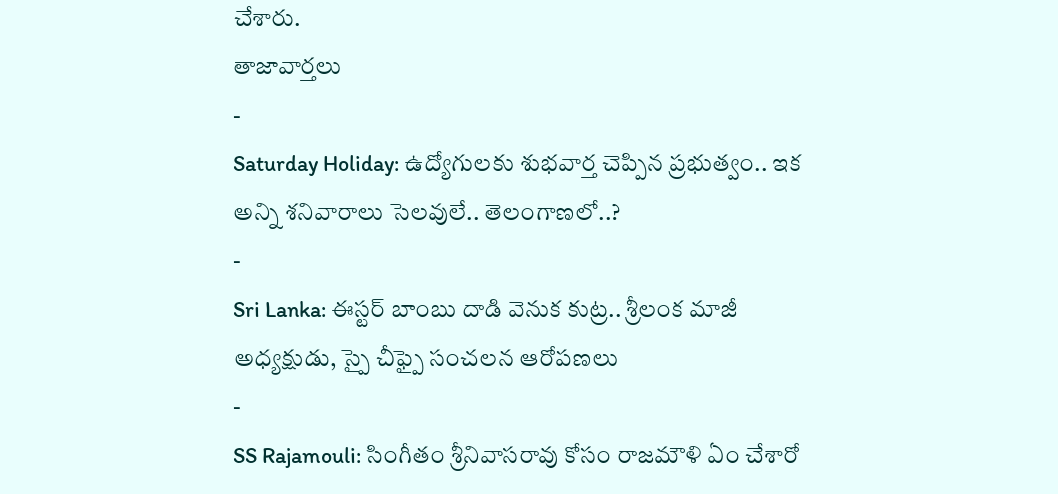చేశారు.
తాజావార్తలు
-
Saturday Holiday: ఉద్యోగులకు శుభవార్త చెప్పిన ప్రభుత్వం.. ఇక అన్ని శనివారాలు సెలవులే.. తెలంగాణలో..?
-
Sri Lanka: ఈస్టర్ బాంబు దాడి వెనుక కుట్ర.. శ్రీలంక మాజీ అధ్యక్షుడు, స్పై చీఫ్పై సంచలన ఆరోపణలు
-
SS Rajamouli: సింగీతం శ్రీనివాసరావు కోసం రాజమౌళి ఏం చేశారో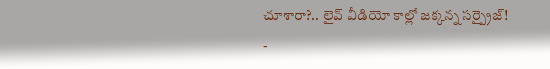చూశారా?.. లైవ్ వీడియో కాల్లో జక్కన్న సర్ప్రైజ్!
-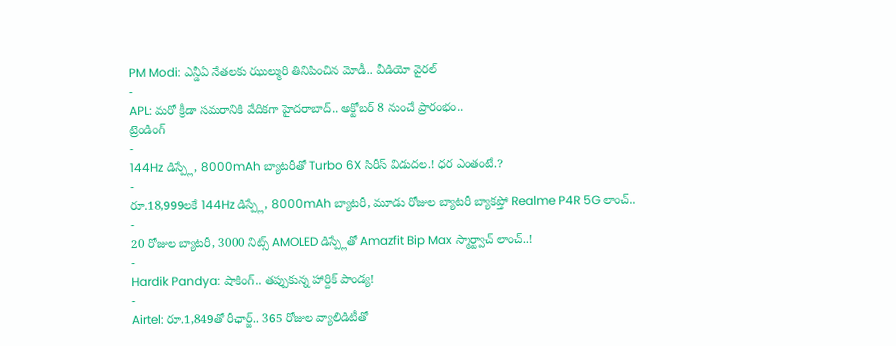PM Modi: ఎన్డీఏ నేతలకు ఝుల్మురి తినిపించిన మోడీ.. వీడియో వైరల్
-
APL: మరో క్రీడా సమరానికి వేదికగా హైదరాబాద్.. అక్టోబర్ 8 నుంచే ప్రారంభం..
ట్రెండింగ్
-
144Hz డిస్ప్లే, 8000mAh బ్యాటరీతో Turbo 6X సిరీస్ విడుదల.! ధర ఎంతంటే.?
-
రూ.18,999లకే 144Hz డిస్ప్లే, 8000mAh బ్యాటరీ, మూడు రోజుల బ్యాటరీ బ్యాకప్తో Realme P4R 5G లాంచ్..
-
20 రోజుల బ్యాటరీ, 3000 నిట్స్ AMOLED డిస్ప్లేతో Amazfit Bip Max స్మార్ట్వాచ్ లాంచ్..!
-
Hardik Pandya: షాకింగ్.. తప్పుకున్న హార్దిక్ పాండ్య!
-
Airtel: రూ.1,849తో రీఛార్జ్.. 365 రోజుల వ్యాలిడిటీతో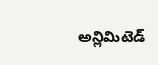అన్లిమిటెడ్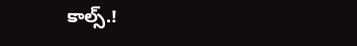కాల్స్.!